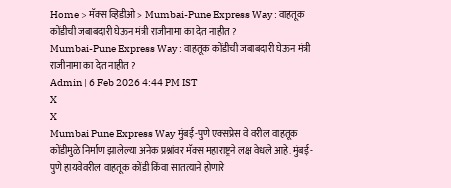Home > मॅक्स व्हिडीओ > Mumbai-Pune Express Way : वाहतूक कोंडीची जबाबदारी घेऊन मंत्री राजीनामा का देत नाहीत ?
Mumbai-Pune Express Way : वाहतूक कोंडीची जबाबदारी घेऊन मंत्री राजीनामा का देत नाहीत ?
Admin | 6 Feb 2026 4:44 PM IST
X
X
Mumbai Pune Express Way मुंबई-पुणे एक्सप्रेस वे वरील वाहतूक कोंडीमुळे निर्माण झालेल्या अनेक प्रश्नांवर मॅक्स महाराष्ट्रने लक्ष वेधले आहे. मुंबई-पुणे हायवेवरील वाहतूक कोंडी किंवा सातत्याने होणारे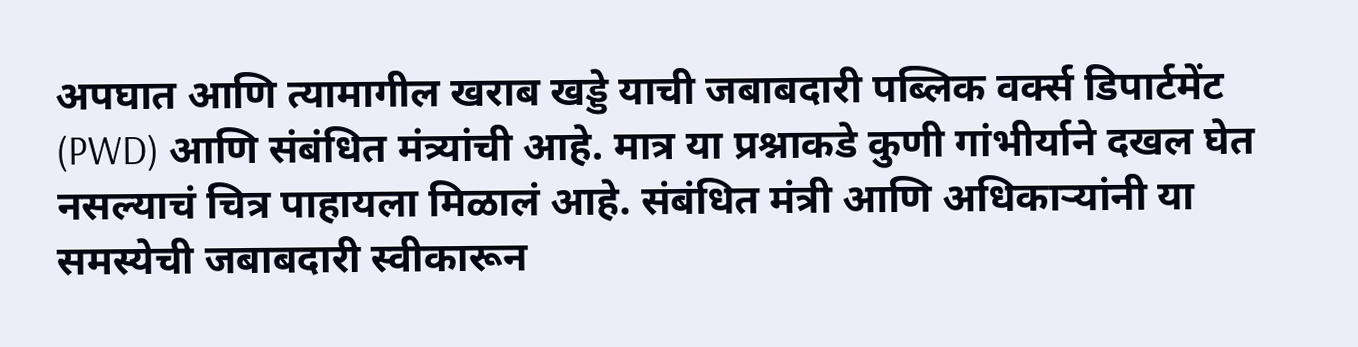अपघात आणि त्यामागील खराब खड्डे याची जबाबदारी पब्लिक वर्क्स डिपार्टमेंट (PWD) आणि संबंधित मंत्र्यांची आहे. मात्र या प्रश्नाकडे कुणी गांभीर्याने दखल घेत नसल्याचं चित्र पाहायला मिळालं आहे. संबंधित मंत्री आणि अधिकाऱ्यांनी या समस्येची जबाबदारी स्वीकारून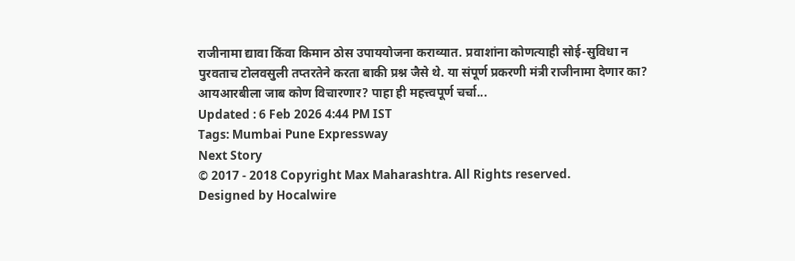राजीनामा द्यावा किंवा किमान ठोस उपाययोजना कराव्यात. प्रवाशांना कोणत्याही सोई-सुविधा न पुरवताच टोलवसुली तप्तरतेने करता बाकी प्रश्न जैसे थे. या संपूर्ण प्रकरणी मंत्री राजीनामा देणार का? आयआरबीला जाब कोण विचारणार? पाहा ही महत्त्वपूर्ण चर्चा...
Updated : 6 Feb 2026 4:44 PM IST
Tags: Mumbai Pune Expressway
Next Story
© 2017 - 2018 Copyright Max Maharashtra. All Rights reserved.
Designed by Hocalwire